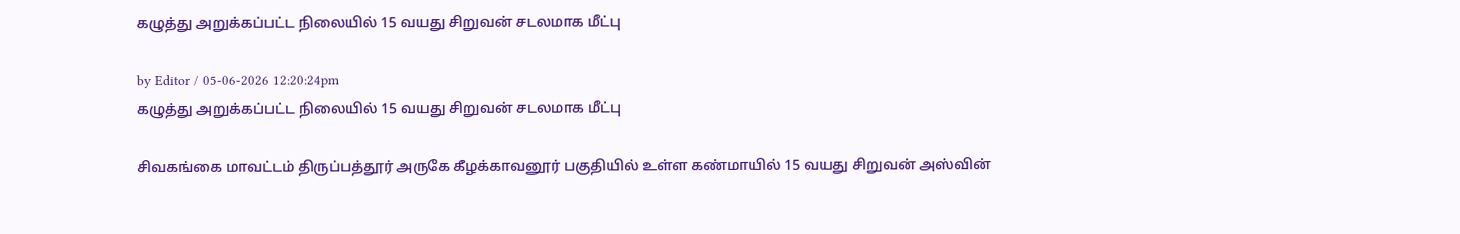கழுத்து அறுக்கப்பட்ட நிலையில் 15 வயது சிறுவன் சடலமாக மீட்பு

by Editor / 05-06-2026 12:20:24pm
கழுத்து அறுக்கப்பட்ட நிலையில் 15 வயது சிறுவன் சடலமாக மீட்பு

சிவகங்கை மாவட்டம் திருப்பத்தூர் அருகே கீழக்காவனூர் பகுதியில் உள்ள கண்மாயில் 15 வயது சிறுவன் அஸ்வின்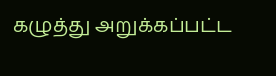கழுத்து அறுக்கப்பட்ட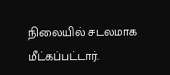நிலையில் சடலமாக மீட்கப்பட்டார்.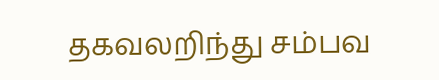தகவலறிந்து சம்பவ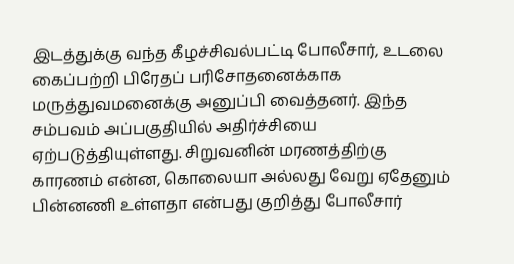இடத்துக்கு வந்த கீழச்சிவல்பட்டி போலீசார், உடலை கைப்பற்றி பிரேதப் பரிசோதனைக்காக மருத்துவமனைக்கு அனுப்பி வைத்தனர். இந்த சம்பவம் அப்பகுதியில் அதிர்ச்சியை ஏற்படுத்தியுள்ளது. சிறுவனின் மரணத்திற்கு காரணம் என்ன, கொலையா அல்லது வேறு ஏதேனும் பின்னணி உள்ளதா என்பது குறித்து போலீசார்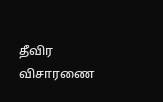தீவிர விசாரணை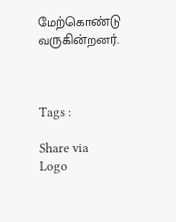மேற்கொண்டு வருகின்றனர்.



Tags :

Share via
Logo